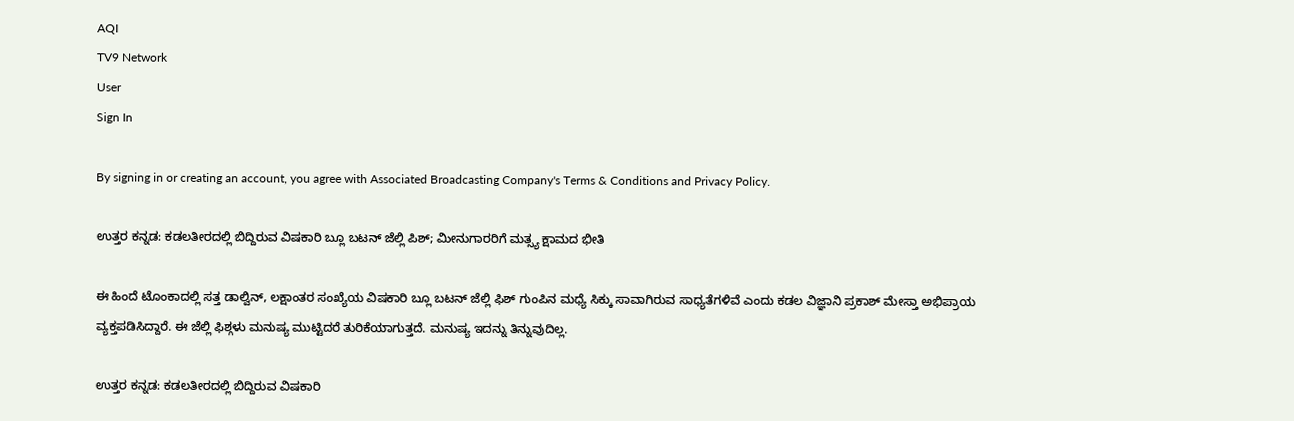AQI
TV9 Network
User
Sign In

By signing in or creating an account, you agree with Associated Broadcasting Company's Terms & Conditions and Privacy Policy.

ಉತ್ತರ ಕನ್ನಡ: ಕಡಲತೀರದಲ್ಲಿ ಬಿದ್ದಿರುವ ವಿಷಕಾರಿ ಬ್ಲೂ ಬಟನ್ ಜೆಲ್ಲಿ ಪಿಶ್; ಮೀನುಗಾರರಿಗೆ ಮತ್ಸ್ಯ ಕ್ಷಾಮದ ಭೀತಿ

ಈ ಹಿಂದೆ ಟೊಂಕಾದಲ್ಲಿ ಸತ್ತ ಡಾಲ್ವಿನ್, ಲಕ್ಷಾಂತರ ಸಂಖ್ಯೆಯ ವಿಷಕಾರಿ ಬ್ಲೂ ಬಟನ್ ಜೆಲ್ಲಿ ಫಿಶ್ ಗುಂಪಿನ ಮಧ್ಯೆ ಸಿಕ್ಕು ಸಾವಾಗಿರುವ ಸಾಧ್ಯತೆಗಳಿವೆ ಎಂದು ಕಡಲ ವಿಜ್ಞಾನಿ ಪ್ರಕಾಶ್ ಮೇಸ್ತಾ ಅಭಿಪ್ರಾಯ ವ್ಯಕ್ತಪಡಿಸಿದ್ದಾರೆ. ಈ ಜೆಲ್ಲಿ ಫಿಶ್ಗಳು ಮನುಷ್ಯ ಮುಟ್ಟಿದರೆ ತುರಿಕೆಯಾಗುತ್ತದೆ. ಮನುಷ್ಯ ಇದನ್ನು ತಿನ್ನುವುದಿಲ್ಲ.

ಉತ್ತರ ಕನ್ನಡ: ಕಡಲತೀರದಲ್ಲಿ ಬಿದ್ದಿರುವ ವಿಷಕಾರಿ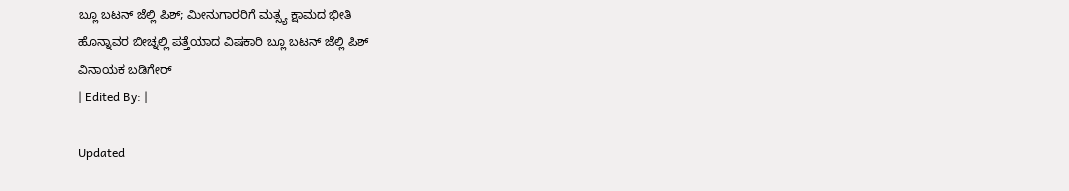ಬ್ಲೂ ಬಟನ್ ಜೆಲ್ಲಿ ಪಿಶ್; ಮೀನುಗಾರರಿಗೆ ಮತ್ಸ್ಯ ಕ್ಷಾಮದ ಭೀತಿ
ಹೊನ್ನಾವರ ಬೀಚ್ನಲ್ಲಿ ಪತ್ತೆಯಾದ ವಿಷಕಾರಿ ಬ್ಲೂ ಬಟನ್ ಜೆಲ್ಲಿ ಪಿಶ್
ವಿನಾಯಕ ಬಡಿಗೇರ್
| Edited By: |

Updated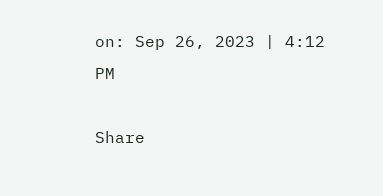on: Sep 26, 2023 | 4:12 PM

Share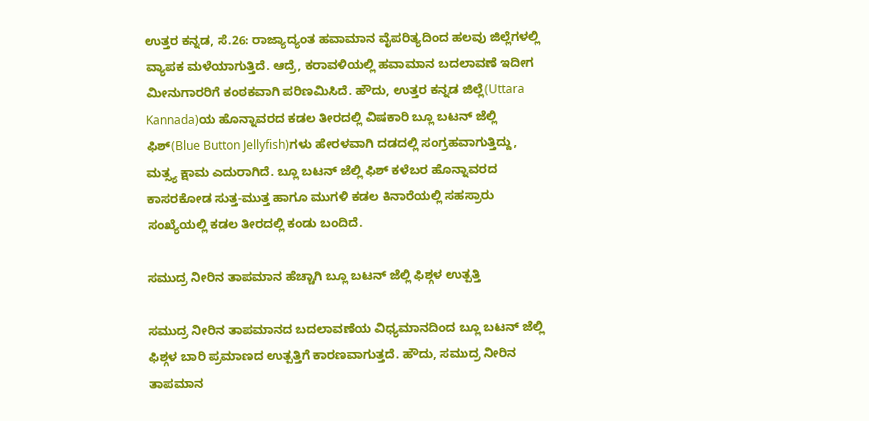ಉತ್ತರ ಕನ್ನಡ, ಸೆ.26: ರಾಜ್ಯಾದ್ಯಂತ ಹವಾಮಾನ ವೈಪರಿತ್ಯದಿಂದ ಹಲವು ಜಿಲ್ಲೆಗಳಲ್ಲಿ ವ್ಯಾಪಕ ಮಳೆಯಾಗುತ್ತಿದೆ. ಆದ್ರೆ, ಕರಾವಳಿಯಲ್ಲಿ ಹವಾಮಾನ ಬದಲಾವಣೆ ಇದೀಗ ಮೀನುಗಾರರಿಗೆ ಕಂಠಕವಾಗಿ ಪರಿಣಮಿಸಿದೆ. ಹೌದು, ಉತ್ತರ ಕನ್ನಡ ಜಿಲ್ಲೆ(Uttara Kannada)ಯ ಹೊನ್ನಾವರದ ಕಡಲ ತೀರದಲ್ಲಿ ವಿಷಕಾರಿ ಬ್ಲೂ ಬಟನ್ ಜೆಲ್ಲಿ ಫಿಶ್(Blue Button Jellyfish)ಗಳು ಹೇರಳವಾಗಿ ದಡದಲ್ಲಿ ಸಂಗ್ರಹವಾಗುತ್ತಿದ್ದು, ಮತ್ಸ್ಯ ಕ್ಷಾಮ ಎದುರಾಗಿದೆ. ಬ್ಲೂ ಬಟನ್ ಜೆಲ್ಲಿ ಫಿಶ್ ಕಳೆಬರ ಹೊನ್ನಾವರದ ಕಾಸರಕೋಡ ಸುತ್ತ-ಮುತ್ತ ಹಾಗೂ ಮುಗಳಿ ಕಡಲ ಕಿನಾರೆಯಲ್ಲಿ ಸಹಸ್ರಾರು ಸಂಖ್ಯೆಯಲ್ಲಿ ಕಡಲ ತೀರದಲ್ಲಿ ಕಂಡು ಬಂದಿದೆ.

ಸಮುದ್ರ ನೀರಿನ ತಾಪಮಾನ ಹೆಚ್ಚಾಗಿ ಬ್ಲೂ ಬಟನ್ ಜೆಲ್ಲಿ ಫಿಶ್ಗಳ ಉತ್ಪತ್ತಿ

ಸಮುದ್ರ ನೀರಿನ ತಾಪಮಾನದ ಬದಲಾವಣೆಯ ವಿಧ್ಯಮಾನದಿಂದ ಬ್ಲೂ ಬಟನ್ ಜೆಲ್ಲಿ ಫಿಶ್ಗಳ ಬಾರಿ ಪ್ರಮಾಣದ ಉತ್ಪತ್ತಿಗೆ ಕಾರಣವಾಗುತ್ತದೆ. ಹೌದು, ಸಮುದ್ರ ನೀರಿನ ತಾಪಮಾನ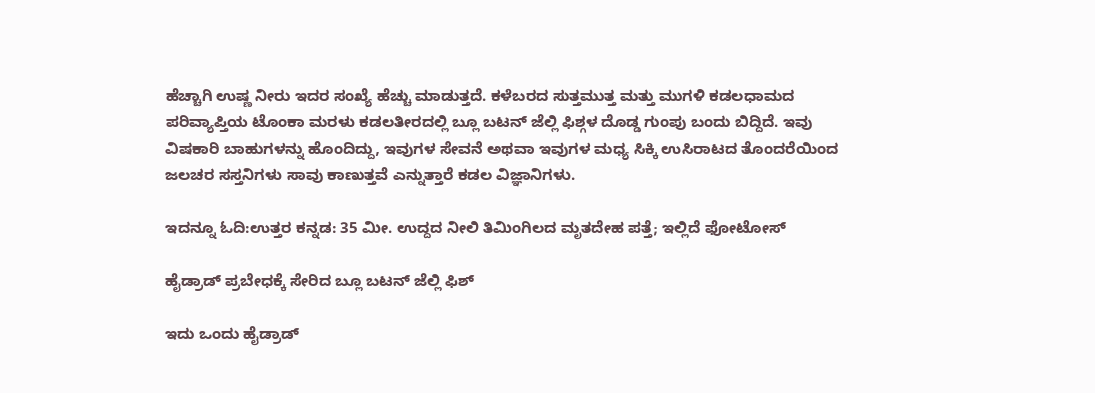ಹೆಚ್ಚಾಗಿ ಉಷ್ಣ ನೀರು ಇದರ ಸಂಖ್ಯೆ ಹೆಚ್ಚು ಮಾಡುತ್ತದೆ. ಕಳೆಬರದ ಸುತ್ತಮುತ್ತ ಮತ್ತು ಮುಗಳಿ ಕಡಲಧಾಮದ ಪರಿವ್ಯಾಪ್ತಿಯ ಟೊಂಕಾ ಮರಳು ಕಡಲತೀರದಲ್ಲಿ ಬ್ಲೂ ಬಟನ್ ಜೆಲ್ಲಿ ಫಿಶ್ಗಳ ದೊಡ್ಡ ಗುಂಪು ಬಂದು ಬಿದ್ದಿದೆ. ಇವು ವಿಷಕಾರಿ ಬಾಹುಗಳನ್ನು ಹೊಂದಿದ್ದು, ಇವುಗಳ ಸೇವನೆ ಅಥವಾ ಇವುಗಳ ಮಧ್ಯ ಸಿಕ್ಕಿ ಉಸಿರಾಟದ ತೊಂದರೆಯಿಂದ ಜಲಚರ ಸಸ್ತನಿಗಳು ಸಾವು ಕಾಣುತ್ತವೆ ಎನ್ನುತ್ತಾರೆ ಕಡಲ ವಿಜ್ಞಾನಿಗಳು.

ಇದನ್ನೂ ಓದಿ:ಉತ್ತರ ಕನ್ನಡ: 35 ಮೀ. ಉದ್ದದ ನೀಲಿ ತಿಮಿಂಗಿಲದ ಮೃತದೇಹ ಪತ್ತೆ; ಇಲ್ಲಿದೆ ಫೋಟೋಸ್

ಹೈಡ್ರಾಡ್ ಪ್ರಬೇಧಕ್ಕೆ ಸೇರಿದ ಬ್ಲೂ ಬಟನ್ ಜೆಲ್ಲಿ ಫಿಶ್

ಇದು ಒಂದು ಹೈಡ್ರಾಡ್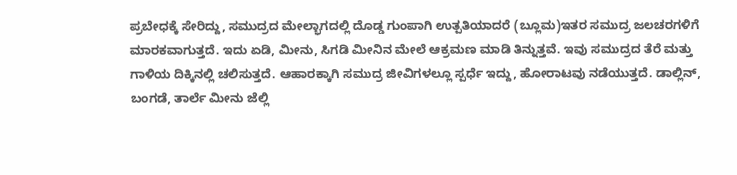ಪ್ರಬೇಧಕ್ಕೆ ಸೇರಿದ್ದು, ಸಮುದ್ರದ ಮೇಲ್ಭಾಗದಲ್ಲಿ ದೊಡ್ಡ ಗುಂಪಾಗಿ ಉತ್ಪತಿಯಾದರೆ (ಬ್ಲೂಮ)ಇತರ ಸಮುದ್ರ ಜಲಚರಗಳಿಗೆ ಮಾರಕವಾಗುತ್ತದೆ. ಇದು ಏಡಿ, ಮೀನು, ಸಿಗಡಿ ಮೀನಿನ ಮೇಲೆ ಆಕ್ರಮಣ ಮಾಡಿ ತಿನ್ನುತ್ತವೆ. ಇವು ಸಮುದ್ರದ ತೆರೆ ಮತ್ತು ಗಾಳಿಯ ದಿಕ್ಕಿನಲ್ಲಿ ಚಲಿಸುತ್ತದೆ. ಆಹಾರಕ್ಕಾಗಿ ಸಮುದ್ರ ಜೀವಿಗಳಲ್ಲೂ ಸ್ಪರ್ಧೆ ಇದ್ದು, ಹೋರಾಟವು ನಡೆಯುತ್ತದೆ. ಡಾಲ್ಲಿನ್, ಬಂಗಡೆ, ತಾರ್ಲೆ ಮೀನು ಜೆಲ್ಲಿ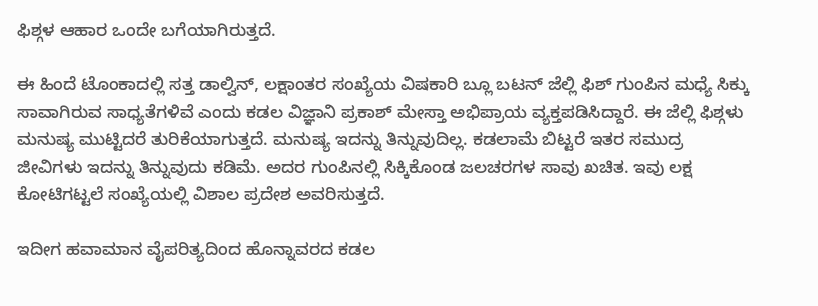ಫಿಶ್ಗಳ ಆಹಾರ ಒಂದೇ ಬಗೆಯಾಗಿರುತ್ತದೆ.

ಈ ಹಿಂದೆ ಟೊಂಕಾದಲ್ಲಿ ಸತ್ತ ಡಾಲ್ವಿನ್, ಲಕ್ಷಾಂತರ ಸಂಖ್ಯೆಯ ವಿಷಕಾರಿ ಬ್ಲೂ ಬಟನ್ ಜೆಲ್ಲಿ ಫಿಶ್ ಗುಂಪಿನ ಮಧ್ಯೆ ಸಿಕ್ಕು ಸಾವಾಗಿರುವ ಸಾಧ್ಯತೆಗಳಿವೆ ಎಂದು ಕಡಲ ವಿಜ್ಞಾನಿ ಪ್ರಕಾಶ್ ಮೇಸ್ತಾ ಅಭಿಪ್ರಾಯ ವ್ಯಕ್ತಪಡಿಸಿದ್ದಾರೆ. ಈ ಜೆಲ್ಲಿ ಫಿಶ್ಗಳು ಮನುಷ್ಯ ಮುಟ್ಟಿದರೆ ತುರಿಕೆಯಾಗುತ್ತದೆ. ಮನುಷ್ಯ ಇದನ್ನು ತಿನ್ನುವುದಿಲ್ಲ. ಕಡಲಾಮೆ ಬಿಟ್ಟರೆ ಇತರ ಸಮುದ್ರ ಜೀವಿಗಳು ಇದನ್ನು ತಿನ್ನುವುದು ಕಡಿಮೆ. ಅದರ ಗುಂಪಿನಲ್ಲಿ ಸಿಕ್ಕಿಕೊಂಡ ಜಲಚರಗಳ ಸಾವು ಖಚಿತ. ಇವು ಲಕ್ಷ ಕೋಟಿಗಟ್ಟಲೆ ಸಂಖ್ಯೆಯಲ್ಲಿ ವಿಶಾಲ ಪ್ರದೇಶ ಅವರಿಸುತ್ತದೆ.

ಇದೀಗ ಹವಾಮಾನ ವೈಪರಿತ್ಯದಿಂದ ಹೊನ್ನಾವರದ ಕಡಲ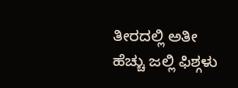ತೀರದಲ್ಲಿ ಅತೀ ಹೆಚ್ಚು ಜಲ್ಲಿ ಫಿಶ್ಗಳು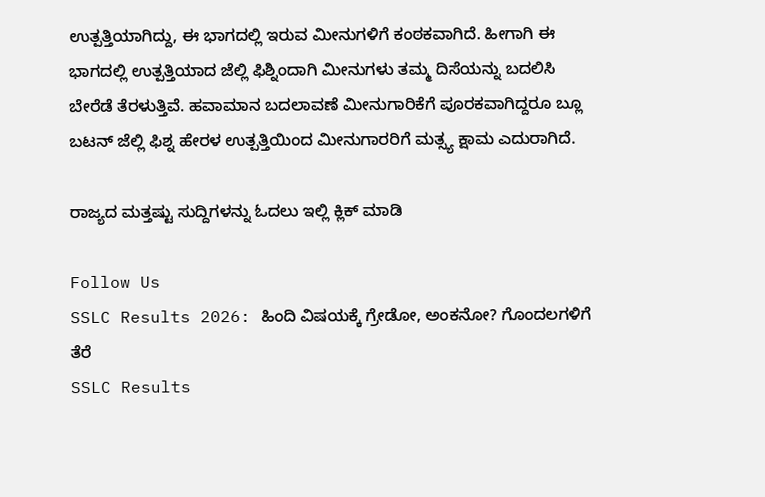ಉತ್ಪತ್ತಿಯಾಗಿದ್ದು, ಈ ಭಾಗದಲ್ಲಿ ಇರುವ ಮೀನುಗಳಿಗೆ ಕಂಠಕವಾಗಿದೆ. ಹೀಗಾಗಿ ಈ ಭಾಗದಲ್ಲಿ ಉತ್ಪತ್ತಿಯಾದ ಜೆಲ್ಲಿ ಫಿಶ್ನಿಂದಾಗಿ ಮೀನುಗಳು ತಮ್ಮ ದಿಸೆಯನ್ನು ಬದಲಿಸಿ ಬೇರೆಡೆ ತೆರಳುತ್ತಿವೆ. ಹವಾಮಾನ ಬದಲಾವಣೆ ಮೀನುಗಾರಿಕೆಗೆ ಪೂರಕವಾಗಿದ್ದರೂ ಬ್ಲೂ ಬಟನ್ ಜೆಲ್ಲಿ ಫಿಶ್ನ ಹೇರಳ ಉತ್ಪತ್ತಿಯಿಂದ ಮೀನುಗಾರರಿಗೆ ಮತ್ಸ್ಯ ಕ್ಷಾಮ ಎದುರಾಗಿದೆ.

ರಾಜ್ಯದ ಮತ್ತಷ್ಟು ಸುದ್ದಿಗಳನ್ನು ಓದಲು ಇಲ್ಲಿ ಕ್ಲಿಕ್ ಮಾಡಿ

Follow Us
SSLC Results 2026: ಹಿಂದಿ ವಿಷಯಕ್ಕೆ ಗ್ರೇಡೋ, ಅಂಕನೋ? ಗೊಂದಲಗಳಿಗೆ ತೆರೆ
SSLC Results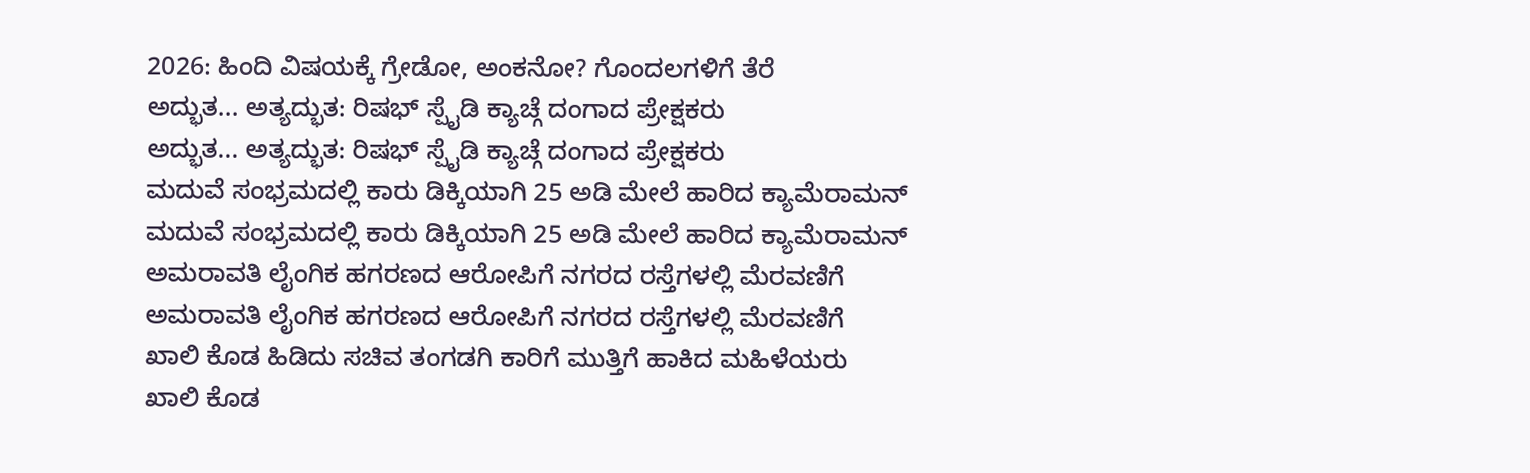2026: ಹಿಂದಿ ವಿಷಯಕ್ಕೆ ಗ್ರೇಡೋ, ಅಂಕನೋ? ಗೊಂದಲಗಳಿಗೆ ತೆರೆ
ಅದ್ಭುತ... ಅತ್ಯದ್ಭುತ: ರಿಷಭ್ ಸ್ಪೈಡಿ ಕ್ಯಾಚ್ಗೆ ದಂಗಾದ ಪ್ರೇಕ್ಷಕರು
ಅದ್ಭುತ... ಅತ್ಯದ್ಭುತ: ರಿಷಭ್ ಸ್ಪೈಡಿ ಕ್ಯಾಚ್ಗೆ ದಂಗಾದ ಪ್ರೇಕ್ಷಕರು
ಮದುವೆ ಸಂಭ್ರಮದಲ್ಲಿ ಕಾರು ಡಿಕ್ಕಿಯಾಗಿ 25 ಅಡಿ ಮೇಲೆ ಹಾರಿದ ಕ್ಯಾಮೆರಾಮನ್
ಮದುವೆ ಸಂಭ್ರಮದಲ್ಲಿ ಕಾರು ಡಿಕ್ಕಿಯಾಗಿ 25 ಅಡಿ ಮೇಲೆ ಹಾರಿದ ಕ್ಯಾಮೆರಾಮನ್
ಅಮರಾವತಿ ಲೈಂಗಿಕ ಹಗರಣದ ಆರೋಪಿಗೆ ನಗರದ ರಸ್ತೆಗಳಲ್ಲಿ ಮೆರವಣಿಗೆ
ಅಮರಾವತಿ ಲೈಂಗಿಕ ಹಗರಣದ ಆರೋಪಿಗೆ ನಗರದ ರಸ್ತೆಗಳಲ್ಲಿ ಮೆರವಣಿಗೆ
ಖಾಲಿ ಕೊಡ ಹಿಡಿದು ಸಚಿವ ತಂಗಡಗಿ ಕಾರಿಗೆ ಮುತ್ತಿಗೆ ಹಾಕಿದ ಮಹಿಳೆಯರು
ಖಾಲಿ ಕೊಡ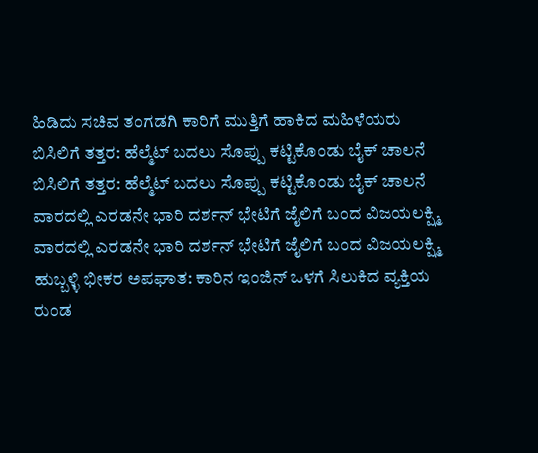ಹಿಡಿದು ಸಚಿವ ತಂಗಡಗಿ ಕಾರಿಗೆ ಮುತ್ತಿಗೆ ಹಾಕಿದ ಮಹಿಳೆಯರು
ಬಿಸಿಲಿಗೆ ತತ್ತರ: ಹೆಲ್ಮೆಟ್ ಬದಲು ಸೊಪ್ಪು ಕಟ್ಟಿಕೊಂಡು ಬೈಕ್ ಚಾಲನೆ
ಬಿಸಿಲಿಗೆ ತತ್ತರ: ಹೆಲ್ಮೆಟ್ ಬದಲು ಸೊಪ್ಪು ಕಟ್ಟಿಕೊಂಡು ಬೈಕ್ ಚಾಲನೆ
ವಾರದಲ್ಲಿ ಎರಡನೇ ಭಾರಿ ದರ್ಶನ್ ಭೇಟಿಗೆ ಜೈಲಿಗೆ ಬಂದ ವಿಜಯಲಕ್ಷ್ಮಿ
ವಾರದಲ್ಲಿ ಎರಡನೇ ಭಾರಿ ದರ್ಶನ್ ಭೇಟಿಗೆ ಜೈಲಿಗೆ ಬಂದ ವಿಜಯಲಕ್ಷ್ಮಿ
ಹುಬ್ಬಳ್ಳಿ ಭೀಕರ ಅಪಘಾತ: ಕಾರಿನ ಇಂಜಿನ್ ಒಳಗೆ ಸಿಲುಕಿದ ವ್ಯಕ್ತಿಯ ರುಂಡ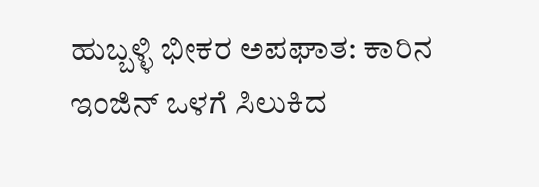ಹುಬ್ಬಳ್ಳಿ ಭೀಕರ ಅಪಘಾತ: ಕಾರಿನ ಇಂಜಿನ್ ಒಳಗೆ ಸಿಲುಕಿದ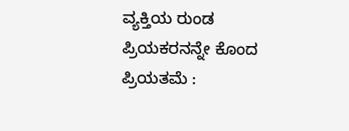ವ್ಯಕ್ತಿಯ ರುಂಡ
ಪ್ರಿಯಕರನನ್ನೇ ಕೊಂದ ಪ್ರಿಯತಮೆ :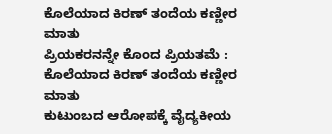ಕೊಲೆಯಾದ ಕಿರಣ್ ತಂದೆಯ ಕಣ್ಣೀರ ಮಾತು
ಪ್ರಿಯಕರನನ್ನೇ ಕೊಂದ ಪ್ರಿಯತಮೆ : ಕೊಲೆಯಾದ ಕಿರಣ್ ತಂದೆಯ ಕಣ್ಣೀರ ಮಾತು
ಕುಟುಂಬದ ಆರೋಪಕ್ಕೆ ವೈದ್ಯಕೀಯ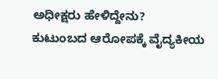ಅಧೀಕ್ಷರು ಹೇಳಿದ್ದೇನು?
ಕುಟುಂಬದ ಆರೋಪಕ್ಕೆ ವೈದ್ಯಕೀಯ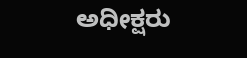ಅಧೀಕ್ಷರು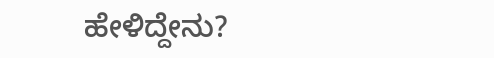ಹೇಳಿದ್ದೇನು?